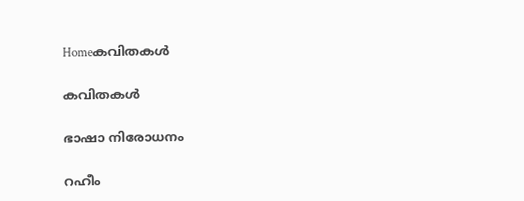Homeകവിതകൾ

കവിതകൾ

ഭാഷാ നിരോധനം

റഹീം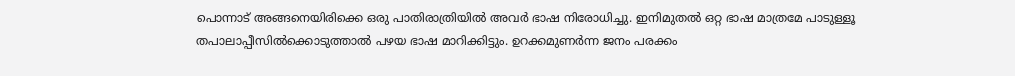പൊന്നാട് അങ്ങനെയിരിക്കെ ഒരു പാതിരാത്രിയിൽ അവർ ഭാഷ നിരോധിച്ചു. ഇനിമുതൽ ഒറ്റ ഭാഷ മാത്രമേ പാടുള്ളൂ തപാലാപ്പീസിൽക്കൊടുത്താൽ പഴയ ഭാഷ മാറിക്കിട്ടും. ഉറക്കമുണർന്ന ജനം പരക്കം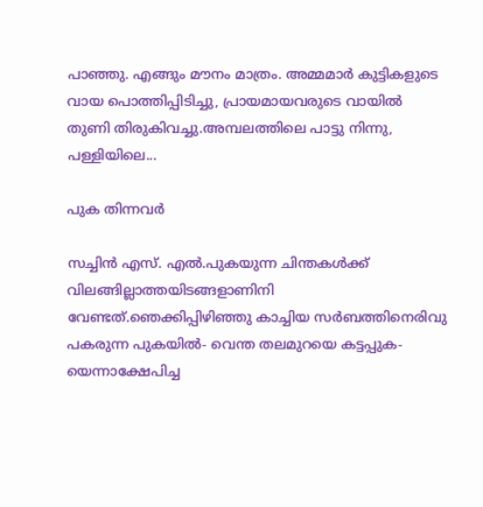പാഞ്ഞു. എങ്ങും മൗനം മാത്രം. അമ്മമാർ കുട്ടികളുടെ വായ പൊത്തിപ്പിടിച്ചു, പ്രായമായവരുടെ വായിൽ തുണി തിരുകിവച്ചു.അമ്പലത്തിലെ പാട്ടു നിന്നു, പള്ളിയിലെ...

പുക തിന്നവര്‍

സച്ചിന്‍ എസ്. എല്‍.പുകയുന്ന ചിന്തകള്‍ക്ക് വിലങ്ങില്ലാത്തയിടങ്ങളാണിനി വേണ്ടത്.ഞെക്കിപ്പിഴിഞ്ഞു കാച്ചിയ സര്‍ബത്തിനെരിവു പകരുന്ന പുകയില്‍- വെന്ത തലമുറയെ കട്ടപ്പുക- യെന്നാക്ഷേപിച്ച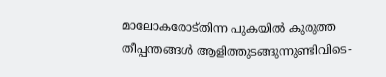മാലോകരോട്തിന്ന പുകയില്‍ കുരുത്ത തീപ്പന്തങ്ങള്‍ ആളിത്തുടങ്ങുന്നുണ്ടിവിടെ-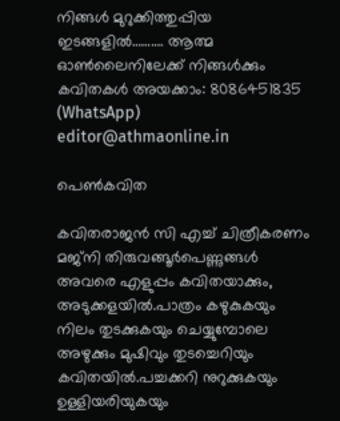നിങ്ങള്‍ മുറുക്കിത്തുപ്പിയ ഇടങ്ങളില്‍………. ആത്മ ഓൺലൈനിലേക്ക് നിങ്ങൾക്കും കവിതകൾ അയക്കാം: 8086451835 (WhatsApp) editor@athmaonline.in

പെണ്‍കവിത

കവിതരാജന്‍ സി എച്ച് ചിത്രീകരണം മജ്നി തിരുവങ്ങൂർപെണ്ണുങ്ങള്‍ അവരെ എളുപ്പം കവിതയാക്കും, അടുക്കളയിൽ.പാത്രം കഴുകുകയും നിലം തുടക്കുകയും ചെയ്യുമ്പോലെ അഴുക്കും മുഷിവും തുടച്ചെറിയും കവിതയില്‍.പച്ചക്കറി നുറുക്കുകയും ഉള്ളിയരിയുകയും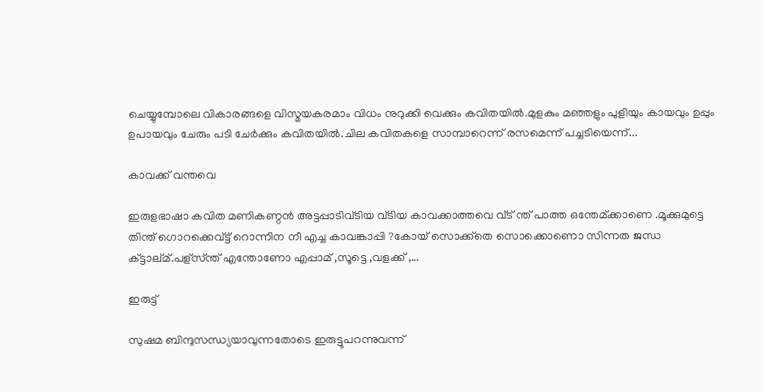ചെയ്യുമ്പോലെ വികാരങ്ങളെ വിസ്മയകരമാം വിധം നുറുക്കി വെക്കും കവിതയില്‍.മുളകും മഞ്ഞളും പുളിയും കായവും ഉപ്പും ഉപായവും ചേരും പടി ചേര്‍ക്കും കവിതയില്‍.ചില കവിതകളെ സാമ്പാറെന്ന് രസമെന്ന് പച്ചടിയെന്ന്...

കാവക്ക് വന്തവെ

ഇരുളഭാഷാ കവിത മണികണ്ഠൻ അട്ടപ്പാടിവ്ടിയ വ്ടിയ കാവക്കാത്തവെ വ്ട് ന്ത് പാത്ത ഒന്തേമ്ക്കാണെ .മൂക്കുമുട്ടെ തിന്ത് ഗൊറക്കെവ്ട്ട് റൊന്നിന നീ എച്ച കാവങ്കാപ്പി ?കോയ് സൊക്ക്തെ സൊക്കൊണൊ സിന്നത ജന്ധ ക്ട്ടാല്മ്.പള്സ്ന്ത് എന്തോണോ എപ്പാമ് ,സൂട്ടെ ,വളക്ക് ,...

ഇരുട്ട്

സുഷമ ബിന്ദുസന്ധ്യയാവുന്നതോടെ ഇരുട്ടുപറന്നുവന്ന്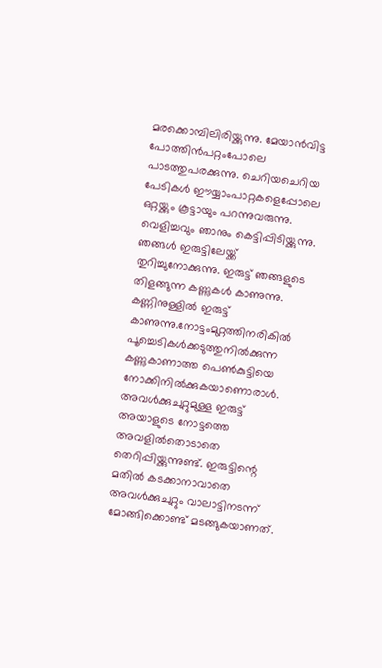മരക്കൊമ്പിലിരിയ്ക്കുന്നു. മേയാന്‍വിട്ട പോത്തിന്‍പറ്റംപോലെ പാടത്തുപരക്കുന്നു. ചെറിയചെറിയ പേടികള്‍ ഈയ്യാംപാറ്റകളെപ്പോലെ ഒറ്റയ്ക്കും കൂട്ടായും പറന്നുവരുന്നു. വെളിച്ചവും ഞാനും കെട്ടിപ്പിടിയ്ക്കുന്നു. ഞങ്ങള്‍ ഇരുട്ടിലേയ്ക്ക് തുറിച്ചുനോക്കുന്നു. ഇരുട്ട് ഞങ്ങളുടെ തിളങ്ങുന്ന കണ്ണുകള്‍ കാണുന്നു. കണ്ണിനുള്ളില്‍ ഇരുട്ട് കാണുന്നു.നോട്ടംമുറ്റത്തിനരികില്‍ പൂച്ചെടികള്‍ക്കടുത്തുനില്‍ക്കുന്ന കണ്ണുകാണാത്ത പെണ്‍കുട്ടിയെ നോക്കിനില്‍ക്കുകയാണൊരാള്‍. അവള്‍ക്കുചുറ്റുമുള്ള ഇരുട്ട് അയാളുടെ നോട്ടത്തെ അവളില്‍തൊടാതെ തെറിപ്പിയ്ക്കുന്നുണ്ട്. ഇരുട്ടിന്റെ മതിൽ കടക്കാനാവാതെ അവള്‍ക്കുചുറ്റും വാലാട്ടിനടന്ന് മോങ്ങിക്കൊണ്ട് മടങ്ങുകയാണത്.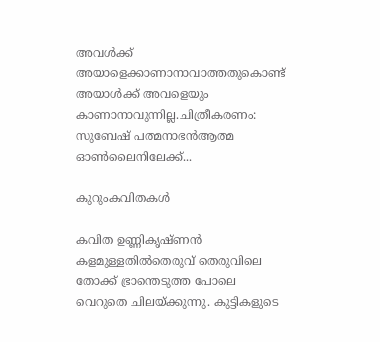അവള്‍ക്ക് അയാളെക്കാണാനാവാത്തതുകൊണ്ട് അയാള്‍ക്ക് അവളെയും കാണാനാവുന്നില്ല.ചിത്രീകരണം: സുബേഷ് പത്മനാഭന്‍ആത്മ ഓൺലൈനിലേക്ക്...

കുറുംകവിതകൾ

കവിത ഉണ്ണികൃഷ്ണൻ കളമുള്ളതിൽതെരുവ് തെരുവിലെ തോക്ക് ഭ്രാന്തെടുത്ത പോലെ വെറുതെ ചിലയ്ക്കുന്നു. കുട്ടികളുടെ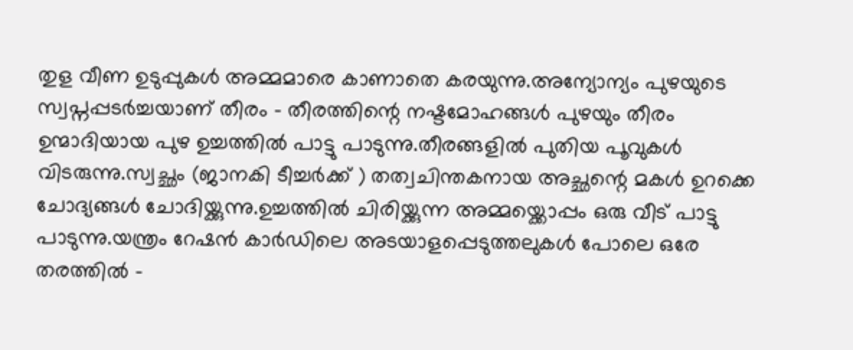തുള വീണ ഉടുപ്പുകൾ അമ്മമാരെ കാണാതെ കരയുന്നു.അന്യോന്യം പുഴയുടെ സ്വപ്നപ്പടർച്ചയാണ് തീരം - തീരത്തിന്റെ നഷ്ടമോഹങ്ങൾ പുഴയും തീരം ഉന്മാദിയായ പുഴ ഉച്ചത്തിൽ പാട്ടു പാടുന്നു.തീരങ്ങളിൽ പുതിയ പൂവുകൾ വിടരുന്നു.സ്വച്ഛം (ജാനകി ടീച്ചർക്ക് ) തത്വചിന്തകനായ അച്ഛന്റെ മകൾ ഉറക്കെ ചോദ്യങ്ങൾ ചോദിയ്ക്കുന്നു.ഉച്ചത്തിൽ ചിരിയ്ക്കുന്ന അമ്മയ്ക്കൊപ്പം ഒരു വീട് പാട്ടു പാടുന്നു.യന്ത്രം റേഷൻ കാർഡിലെ അടയാളപ്പെടുത്തലുകൾ പോലെ ഒരേ തരത്തിൽ -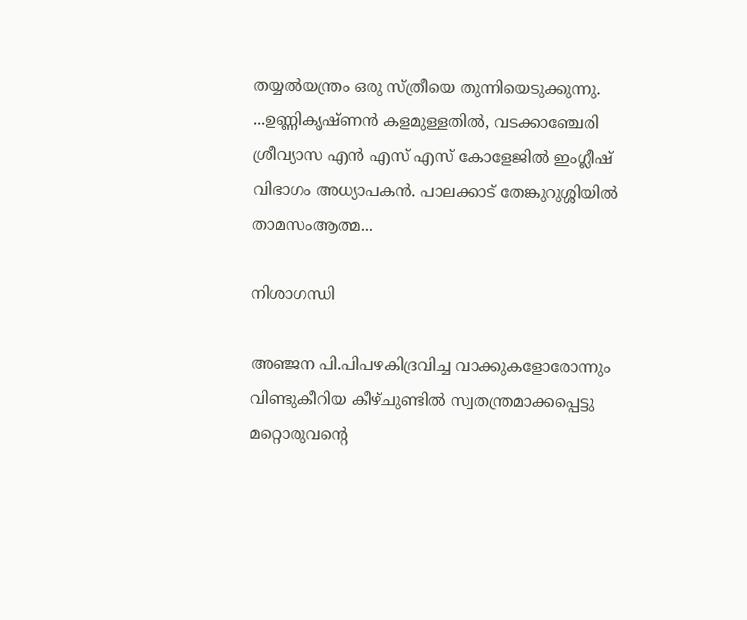തയ്യൽയന്ത്രം ഒരു സ്ത്രീയെ തുന്നിയെടുക്കുന്നു. ...ഉണ്ണികൃഷ്ണൻ കളമുള്ളതിൽ, വടക്കാഞ്ചേരി ശ്രീവ്യാസ എൻ എസ് എസ് കോളേജിൽ ഇംഗ്ലീഷ് വിഭാഗം അധ്യാപകൻ. പാലക്കാട് തേങ്കുറുശ്ശിയിൽ താമസംആത്മ...

നിശാഗന്ധി

അഞ്ജന പി.പിപഴകിദ്രവിച്ച വാക്കുകളോരോന്നും വിണ്ടുകീറിയ കീഴ്ചുണ്ടില്‍ സ്വതന്ത്രമാക്കപ്പെട്ടു മറ്റൊരുവന്റെ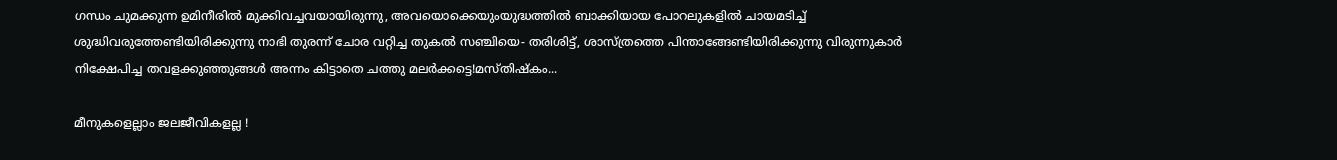ഗന്ധം ചുമക്കുന്ന ഉമിനീരില്‍ മുക്കിവച്ചവയായിരുന്നു, അവയൊക്കെയുംയുദ്ധത്തില്‍ ബാക്കിയായ പോറലുകളില്‍ ചായമടിച്ച് ശുദ്ധിവരുത്തേണ്ടിയിരിക്കുന്നു നാഭി തുരന്ന് ചോര വറ്റിച്ച തുകല്‍ സഞ്ചിയെ- തരിശിട്ട്, ശാസ്ത്രത്തെ പിന്താങ്ങേണ്ടിയിരിക്കുന്നു വിരുന്നുകാര്‍ നിക്ഷേപിച്ച തവളക്കുഞ്ഞുങ്ങള്‍ അന്നം കിട്ടാതെ ചത്തു മലര്‍ക്കട്ടെ!മസ്തിഷ്‌കം...

മീനുകളെല്ലാം ജലജീവികളല്ല !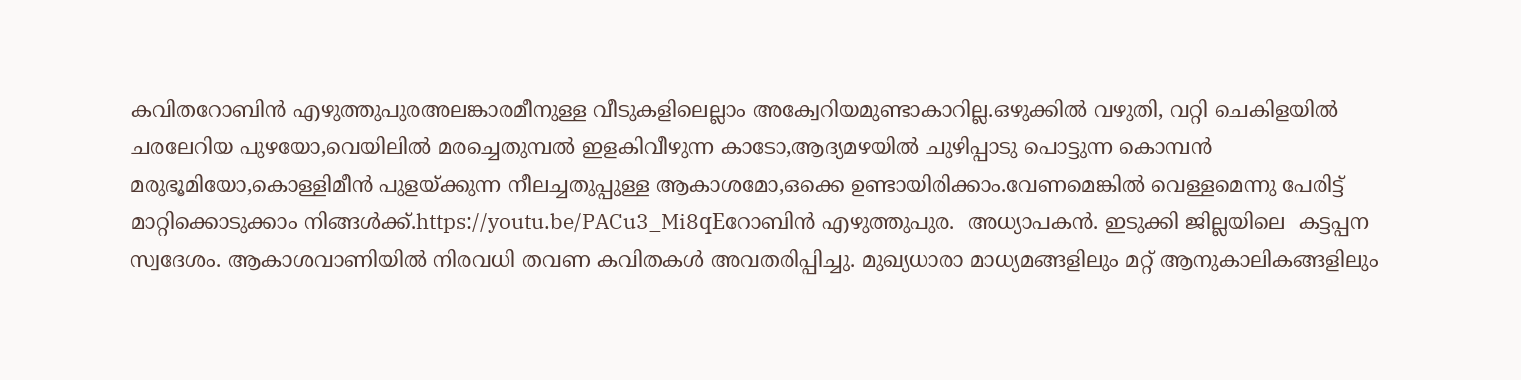കവിതറോബിൻ എഴുത്തുപുരഅലങ്കാരമീനുള്ള വീടുകളിലെല്ലാം അക്വേറിയമുണ്ടാകാറില്ല.ഒഴുക്കിൽ വഴുതി, വറ്റി ചെകിളയിൽ ചരലേറിയ പുഴയോ,വെയിലിൽ മരച്ചെതുമ്പൽ ഇളകിവീഴുന്ന കാടോ,ആദ്യമഴയിൽ ചുഴിപ്പാടു പൊട്ടുന്ന കൊമ്പൻ മരുഭൂമിയോ,കൊള്ളിമീൻ പുളയ്ക്കുന്ന നീലച്ചതുപ്പുള്ള ആകാശമോ,ഒക്കെ ഉണ്ടായിരിക്കാം.വേണമെങ്കിൽ വെള്ളമെന്നു പേരിട്ട് മാറ്റിക്കൊടുക്കാം നിങ്ങൾക്ക്.https://youtu.be/PACu3_Mi8qEറോബിൻ എഴുത്തുപുര.  അധ്യാപകൻ. ഇടുക്കി ജില്ലയിലെ  കട്ടപ്പന സ്വദേശം. ആകാശവാണിയിൽ നിരവധി തവണ കവിതകൾ അവതരിപ്പിച്ചു. മുഖ്യധാരാ മാധ്യമങ്ങളിലും മറ്റ് ആനുകാലികങ്ങളിലും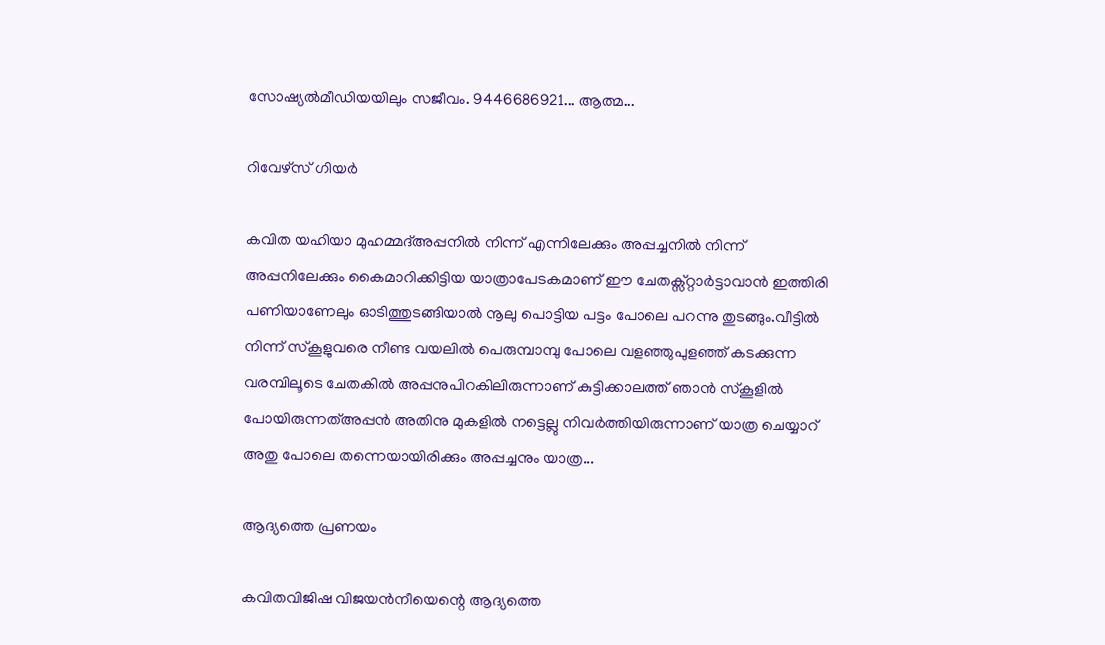സോഷ്യൽമീഡിയയിലും സജീവം. 9446686921... ആത്മ...

റിവേഴ്സ് ഗിയർ

കവിത യഹിയാ മുഹമ്മദ്അപ്പനിൽ നിന്ന് എന്നിലേക്കും അപ്പച്ചനിൽ നിന്ന് അപ്പനിലേക്കും കൈമാറിക്കിട്ടിയ യാത്രാപേടകമാണ് ഈ ചേതക്സ്റ്റാർട്ടാവാൻ ഇത്തിരി പണിയാണേലും ഓടിത്തുടങ്ങിയാൽ നൂലു പൊട്ടിയ പട്ടം പോലെ പറന്നു തുടങ്ങും.വീട്ടിൽ നിന്ന് സ്കൂളുവരെ നീണ്ട വയലിൽ പെരുമ്പാമ്പു പോലെ വളഞ്ഞുപുളഞ്ഞ് കടക്കുന്ന വരമ്പിലൂടെ ചേതകിൽ അപ്പനുപിറകിലിരുന്നാണ് കുട്ടിക്കാലത്ത് ഞാൻ സ്കൂളിൽ പോയിരുന്നത്അപ്പൻ അതിനു മുകളിൽ നട്ടെല്ലു നിവർത്തിയിരുന്നാണ് യാത്ര ചെയ്യാറ് അതു പോലെ തന്നെയായിരിക്കും അപ്പച്ചനും യാത്ര...

ആദ്യത്തെ പ്രണയം

കവിതവിജിഷ വിജയൻനീയെന്റെ ആദ്യത്തെ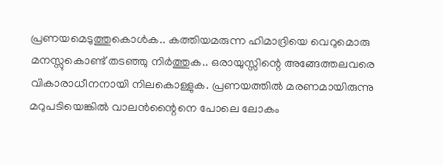പ്രണയമെടുത്തുകൊൾക.. കത്തിയമരുന്ന ഹിമാദ്രിയെ വെറുമൊരു മനസ്സുകൊണ്ട് തടഞ്ഞു നിർത്തുക.. ഒരായുസ്സിന്റെ അങ്ങേത്തലവരെ വികാരാധീനനായി നിലകൊള്ളുക. പ്രണയത്തിൽ മരണമായിരുന്നു മറുപടിയെങ്കിൽ വാലൻന്റൈനെ പോലെ ലോകം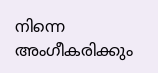നിന്നെ അംഗീകരിക്കും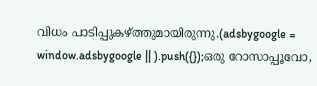വിധം പാടിപ്പുകഴ്ത്തുമായിരുന്നു.(adsbygoogle = window.adsbygoogle || ).push({});ഒരു റോസാപ്പൂവോ,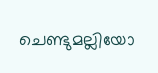ചെണ്ടുമല്ലിയോ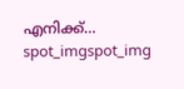എനിക്ക്...
spot_imgspot_img